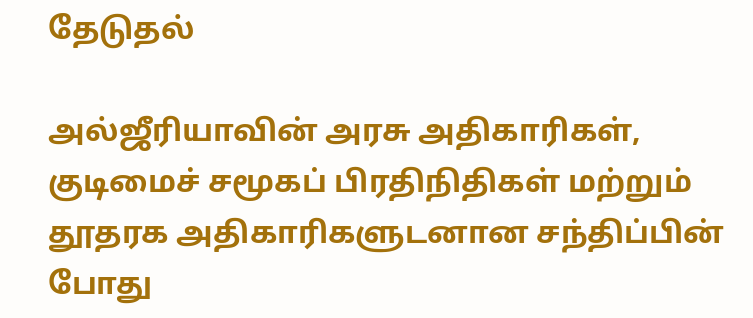தேடுதல்

அல்ஜீரியாவின் அரசு அதிகாரிகள், குடிமைச் சமூகப் பிரதிநிதிகள் மற்றும் தூதரக அதிகாரிகளுடனான சந்திப்பின் போது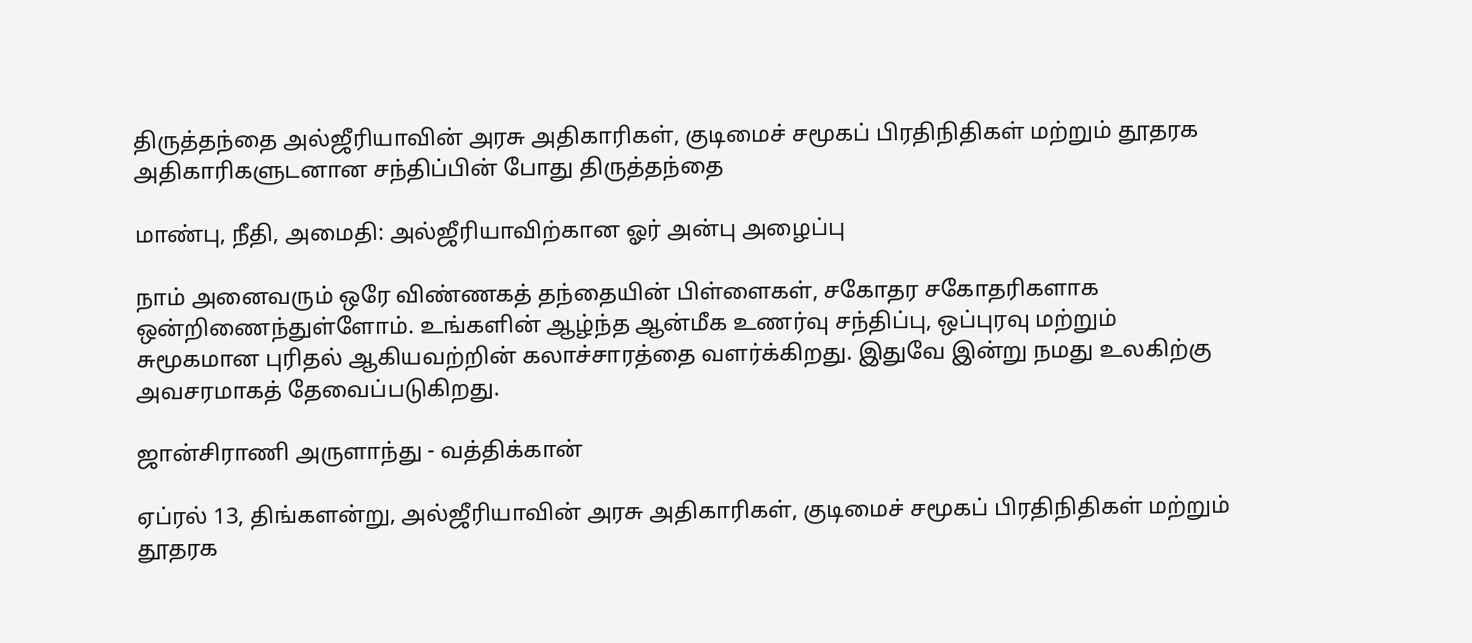திருத்தந்தை அல்ஜீரியாவின் அரசு அதிகாரிகள், குடிமைச் சமூகப் பிரதிநிதிகள் மற்றும் தூதரக அதிகாரிகளுடனான சந்திப்பின் போது திருத்தந்தை

மாண்பு, நீதி, அமைதி: அல்ஜீரியாவிற்கான ஓர் அன்பு அழைப்பு

நாம் அனைவரும் ஒரே விண்ணகத் தந்தையின் பிள்ளைகள், சகோதர சகோதரிகளாக ஒன்றிணைந்துள்ளோம். உங்களின் ஆழ்ந்த ஆன்மீக உணர்வு சந்திப்பு, ஒப்புரவு மற்றும் சுமூகமான புரிதல் ஆகியவற்றின் கலாச்சாரத்தை வளர்க்கிறது. இதுவே இன்று நமது உலகிற்கு அவசரமாகத் தேவைப்படுகிறது.

ஜான்சிராணி அருளாந்து - வத்திக்கான்

ஏப்ரல் 13, திங்களன்று, அல்ஜீரியாவின் அரசு அதிகாரிகள், குடிமைச் சமூகப் பிரதிநிதிகள் மற்றும் தூதரக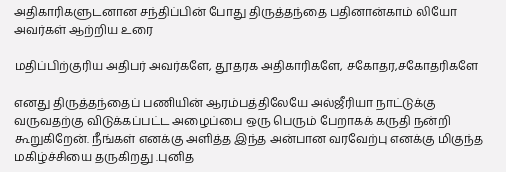அதிகாரிகளுடனான சந்திப்பின் போது திருத்தந்தை பதினான்காம் லியோ அவர்கள் ஆற்றிய உரை

மதிப்பிற்குரிய அதிபர் அவர்களே, தூதரக அதிகாரிகளே, சகோதர,சகோதரிகளே

எனது திருத்தந்தைப் பணியின் ஆரம்பத்திலேயே அல்ஜீரியா நாட்டுக்கு வருவதற்கு விடுக்கப்பட்ட அழைப்பை ஒரு பெரும் பேறாகக் கருதி நன்றி கூறுகிறேன். நீங்கள் எனக்கு அளித்த இந்த அன்பான வரவேற்பு எனக்கு மிகுந்த மகிழ்ச்சியை தருகிறது .புனித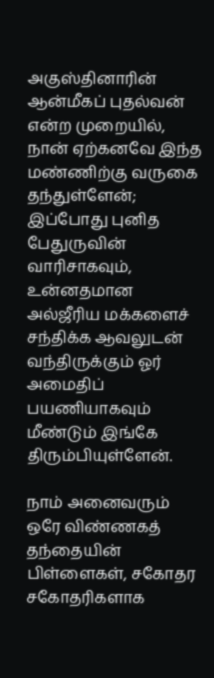அகுஸ்தினாரின் ஆன்மீகப் புதல்வன் என்ற முறையில், நான் ஏற்கனவே இந்த மண்ணிற்கு வருகை தந்துள்ளேன்; இப்போது புனித பேதுருவின் வாரிசாகவும், உன்னதமான அல்ஜீரிய மக்களைச் சந்திக்க ஆவலுடன் வந்திருக்கும் ஓர் அமைதிப் பயணியாகவும் மீண்டும் இங்கே திரும்பியுள்ளேன்.

நாம் அனைவரும் ஒரே விண்ணகத் தந்தையின் பிள்ளைகள், சகோதர சகோதரிகளாக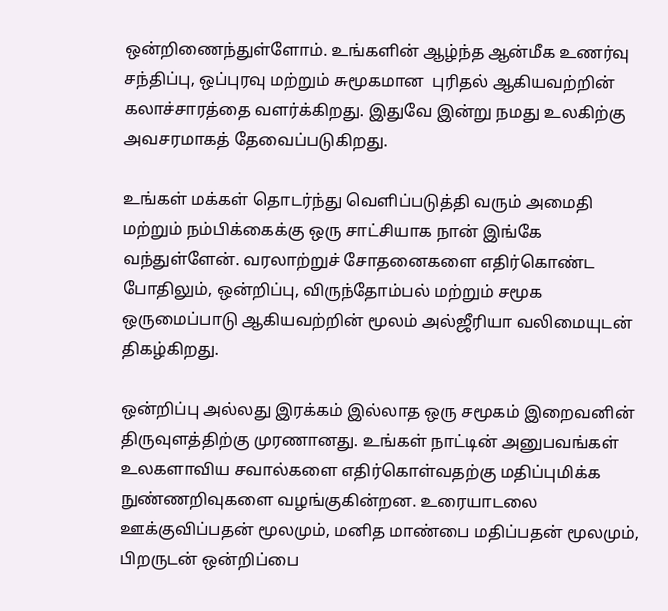ஒன்றிணைந்துள்ளோம். உங்களின் ஆழ்ந்த ஆன்மீக உணர்வு சந்திப்பு, ஒப்புரவு மற்றும் சுமூகமான  புரிதல் ஆகியவற்றின் கலாச்சாரத்தை வளர்க்கிறது. இதுவே இன்று நமது உலகிற்கு அவசரமாகத் தேவைப்படுகிறது.

உங்கள் மக்கள் தொடர்ந்து வெளிப்படுத்தி வரும் அமைதி மற்றும் நம்பிக்கைக்கு ஒரு சாட்சியாக நான் இங்கே வந்துள்ளேன். வரலாற்றுச் சோதனைகளை எதிர்கொண்ட போதிலும், ஒன்றிப்பு, விருந்தோம்பல் மற்றும் சமூக ஒருமைப்பாடு ஆகியவற்றின் மூலம் அல்ஜீரியா வலிமையுடன் திகழ்கிறது.

ஒன்றிப்பு அல்லது இரக்கம் இல்லாத ஒரு சமூகம் இறைவனின் திருவுளத்திற்கு முரணானது. உங்கள் நாட்டின் அனுபவங்கள் உலகளாவிய சவால்களை எதிர்கொள்வதற்கு மதிப்புமிக்க நுண்ணறிவுகளை வழங்குகின்றன. உரையாடலை ஊக்குவிப்பதன் மூலமும், மனித மாண்பை மதிப்பதன் மூலமும், பிறருடன் ஒன்றிப்பை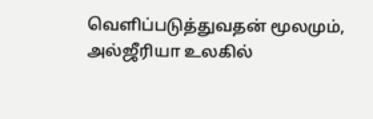வெளிப்படுத்துவதன் மூலமும், அல்ஜீரியா உலகில்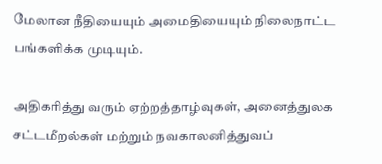மேலான நீதியையும் அமைதியையும் நிலைநாட்ட பங்களிக்க முடியும்.

அதிகரித்து வரும் ஏற்றத்தாழ்வுகள், அனைத்துலக சட்டமீறல்கள் மற்றும் நவகாலனித்துவப்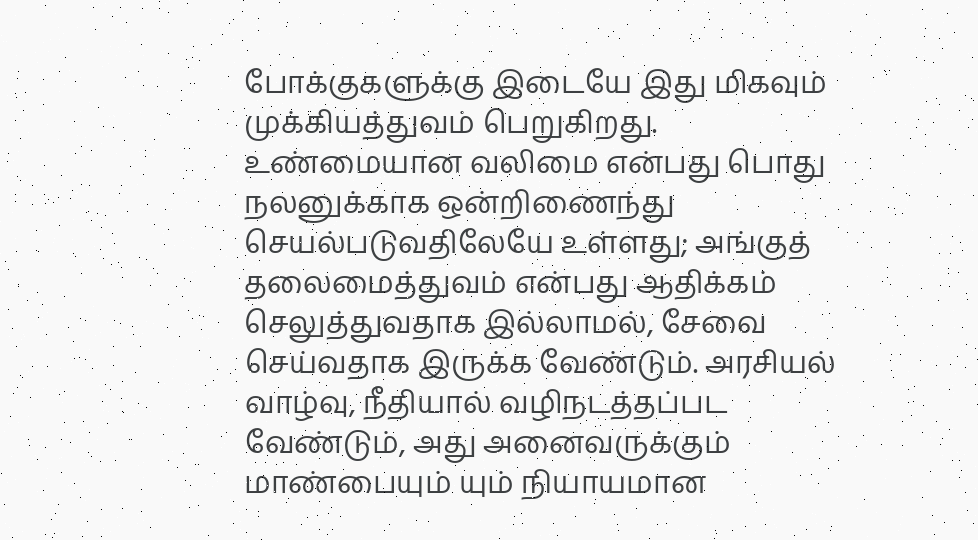போக்குகளுக்கு இடையே இது மிகவும் முக்கியத்துவம் பெறுகிறது. உண்மையான வலிமை என்பது பொது நலனுக்காக ஒன்றிணைந்து செயல்படுவதிலேயே உள்ளது; அங்குத் தலைமைத்துவம் என்பது ஆதிக்கம் செலுத்துவதாக இல்லாமல், சேவை செய்வதாக இருக்க வேண்டும். அரசியல் வாழ்வு, நீதியால் வழிநடத்தப்பட வேண்டும், அது அனைவருக்கும் மாண்பையும் யும் நியாயமான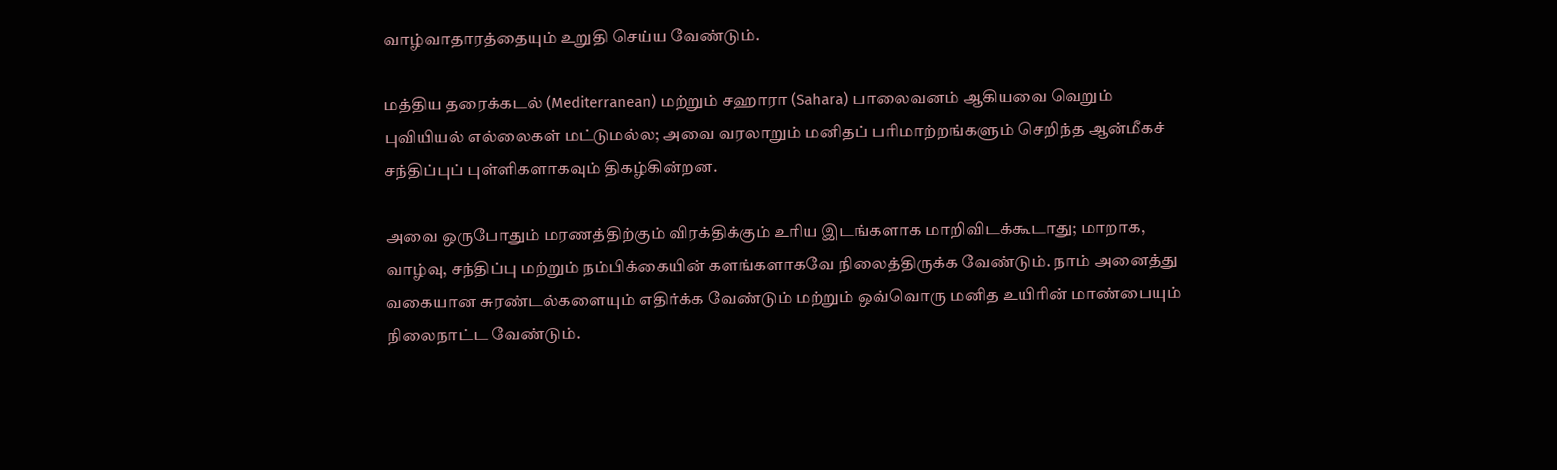வாழ்வாதாரத்தையும் உறுதி செய்ய வேண்டும்.

மத்திய தரைக்கடல் (Mediterranean) மற்றும் சஹாரா (Sahara) பாலைவனம் ஆகியவை வெறும் புவியியல் எல்லைகள் மட்டுமல்ல; அவை வரலாறும் மனிதப் பரிமாற்றங்களும் செறிந்த ஆன்மீகச் சந்திப்புப் புள்ளிகளாகவும் திகழ்கின்றன.

அவை ஒருபோதும் மரணத்திற்கும் விரக்திக்கும் உரிய இடங்களாக மாறிவிடக்கூடாது; மாறாக, வாழ்வு, சந்திப்பு மற்றும் நம்பிக்கையின் களங்களாகவே நிலைத்திருக்க வேண்டும். நாம் அனைத்து வகையான சுரண்டல்களையும் எதிர்க்க வேண்டும் மற்றும் ஒவ்வொரு மனித உயிரின் மாண்பையும்  நிலைநாட்ட வேண்டும்.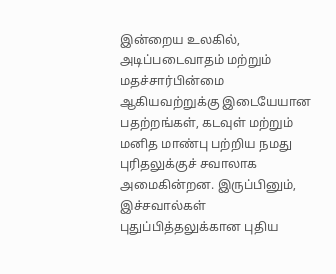இன்றைய உலகில், அடிப்படைவாதம் மற்றும் மதச்சார்பின்மை ஆகியவற்றுக்கு இடையேயான பதற்றங்கள், கடவுள் மற்றும் மனித மாண்பு பற்றிய நமது புரிதலுக்குச் சவாலாக அமைகின்றன. இருப்பினும், இச்சவால்கள் புதுப்பித்தலுக்கான புதிய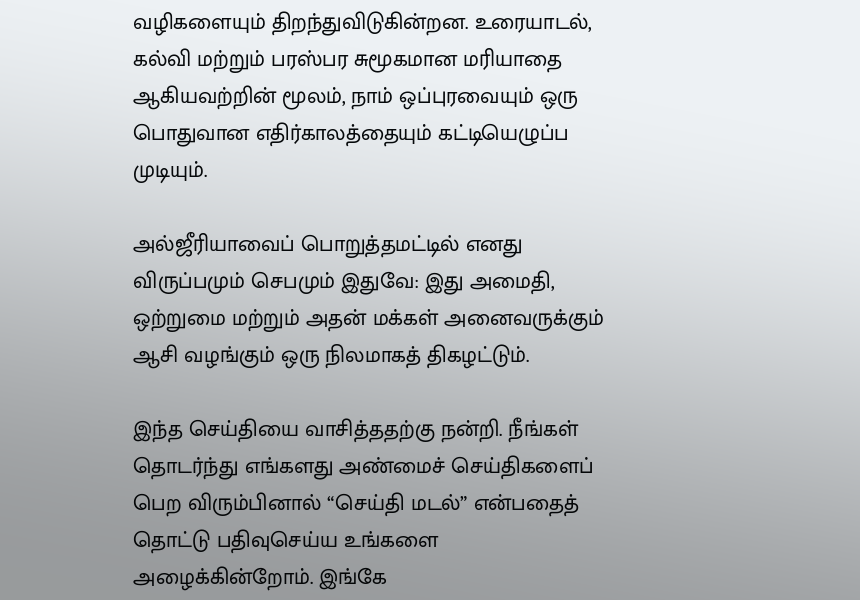வழிகளையும் திறந்துவிடுகின்றன. உரையாடல், கல்வி மற்றும் பரஸ்பர சுமூகமான மரியாதை ஆகியவற்றின் மூலம், நாம் ஒப்புரவையும் ஒரு பொதுவான எதிர்காலத்தையும் கட்டியெழுப்ப முடியும்.

அல்ஜீரியாவைப் பொறுத்தமட்டில் எனது விருப்பமும் செபமும் இதுவே: இது அமைதி, ஒற்றுமை மற்றும் அதன் மக்கள் அனைவருக்கும் ஆசி வழங்கும் ஒரு நிலமாகத் திகழட்டும்.

இந்த செய்தியை வாசித்ததற்கு நன்றி. நீங்கள் தொடர்ந்து எங்களது அண்மைச் செய்திகளைப் பெற விரும்பினால் “செய்தி மடல்” என்பதைத் தொட்டு பதிவுசெய்ய உங்களை அழைக்கின்றோம். இங்கே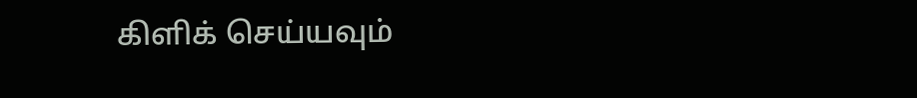கிளிக் செய்யவும்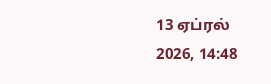13 ஏப்ரல் 2026, 14:48